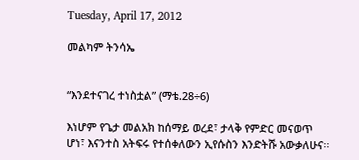Tuesday, April 17, 2012

መልካም ትንሳኤ


“እንደተናገረ ተነስቷል” (ማቴ.28÷6)

እነሆም የጌታ መልአክ ከሰማይ ወረደ፣ ታላቅ የምድር መናወጥ ሆነ፣ እናንተስ አትፍሩ የተሰቀለውን ኢየሱስን እንድትሹ አውቃለሁና፡፡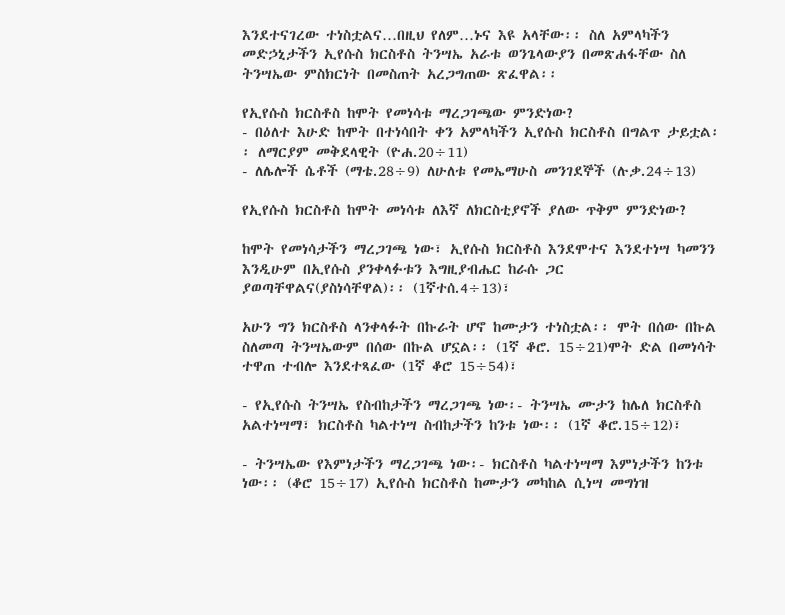እንደተናገረው ተነስቷልና…በዚህ የለም…ኑና እዩ አላቸው፡፡ ስለ አምላካችን መድኃኒታችን ኢየሱስ ክርስቶስ ትንሣኤ አራቱ ወንጌላውያን በመጽሐፋቸው ስለ ትንሣኤው ምስክርነት በመስጠት አረጋግጠው ጽፈዋል፡፡

የኢየሱስ ክርስቶስ ከሞት የመነሳቱ ማረጋገጫው ምንድነው?
- በዕለተ እሁድ ከሞት በተነሳበት ቀን አምላካችን ኢየሱስ ክርስቶስ በግልጥ ታይቷል፡፡ ለማርያም መቅደላዊት (ዮሐ.20÷11)
- ለሌሎች ሴቶች (ማቴ.28÷9) ለሁለቱ የመኤማሁስ መንገደኞች (ሉቃ.24÷13)

የኢየሱስ ክርስቶስ ከሞት መነሳቱ ለእኛ ለክርስቲያኖች ያለው ጥቅም ምንድነው?

ከሞት የመነሳታችን ማረጋገጫ ነው፣ ኢየሱስ ክርስቶስ እንደሞተና እንደተነሣ ካመንን እንዲሁም በኢየሱስ ያንቀላፉቱን እግዚያብሔር ከራሱ ጋር ያወጣቸዋልና(ያስነሳቸዋል)፡፡ (1ኛተሰ.4÷13)፣

አሁን ግን ክርስቶስ ላንቀላፉት በኩራት ሆኖ ከሙታን ተነስቷል፡፡ ሞት በሰው በኩል ስለመጣ ትንሣኤውም በሰው በኩል ሆኗል፡፡ (1ኛ ቆሮ. 15÷21)ሞት ድል በመነሳት ተዋጠ ተብሎ እንደተጻፈው (1ኛ ቆሮ 15÷54)፣

- የኢየሱስ ትንሣኤ የስብከታችን ማረጋገጫ ነው፡- ትንሣኤ ሙታን ከሌለ ክርስቶስ አልተነሣማ፣ ክርስቶስ ካልተነሣ ስብከታችን ከንቱ ነው፡፡ (1ኛ ቆሮ.15÷12)፣

- ትንሣኤው የእምነታችን ማረጋገጫ ነው፡- ክርስቶስ ካልተነሣማ እምነታችን ከንቱ ነው፡፡ (ቆሮ 15÷17) ኢየሱስ ክርስቶስ ከሙታን መካከል ሲነሣ መግነዝ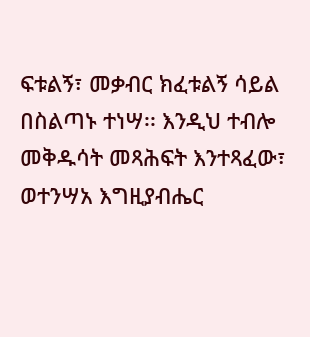ፍቱልኝ፣ መቃብር ክፈቱልኝ ሳይል በስልጣኑ ተነሣ፡፡ እንዲህ ተብሎ መቅዱሳት መጻሕፍት እንተጻፈው፣ ወተንሣአ እግዚያብሔር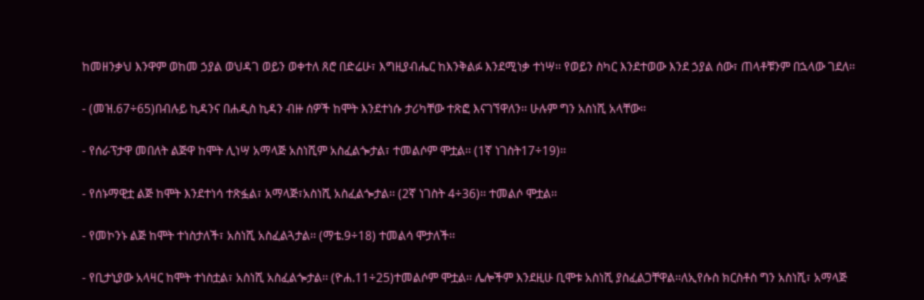ከመዘንቃህ እንዋም ወከመ ኃያል ወህዳገ ወይን ወቀተለ ጸሮ በድሬሁ፣ እግዚያብሔር ከእንቅልፉ እንደሚነቃ ተነሣ፡፡ የወይን ስካር እንደተወው እንደ ኃያል ሰው፣ ጠላቶቹንም በኋላው ገደለ፡፡

- (መዝ.67÷65)በብሉይ ኪዳንና በሐዲስ ኪዳን ብዙ ሰዎች ከሞት እንደተነሱ ታሪካቸው ተጽፎ እናገኘዋለን፡፡ ሁሉም ግን አስነሺ አላቸው፡፡

- የሰራፕታዋ መበለት ልጅዋ ከሞት ሊነሣ አማላጅ አስነሺም አስፈልጐታል፣ ተመልሶም ሞቷል፡፡ (1ኛ ነገስት17÷19)፡፡

- የሰኑማዊቷ ልጅ ከሞት እንደተነሳ ተጽፏል፣ አማላጅ፣አስነሺ አስፈልጐታል፡፡ (2ኛ ነገስት 4÷36)፡፡ ተመልሶ ሞቷል፡፡

- የመኮንኑ ልጅ ከሞት ተነስታለች፣ አስነሺ አስፈልጓታል፡፡ (ማቴ.9÷18) ተመልሳ ሞታለች፡፡

- የቢታኒያው አላዛር ከሞት ተነስቷል፣ አስነሺ አስፈልጐታል፡፡ (ዮሐ.11÷25)ተመልሶም ሞቷል፡፡ ሌሎችም እንደዚሁ ቢሞቱ አስነሺ ያስፈልጋቸዋል፡፡ለኢየሱስ ክርስቶስ ግን አስነሺ፣ አማላጅ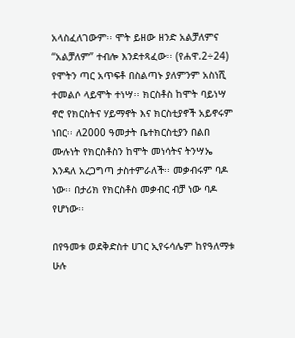አላስፈለገውም፡፡ ሞት ይዘው ዘንድ አልቻለምና “አልቻለም” ተብሎ እንደተጻፈው፡፡ (የሐዋ.2÷24) የሞትን ጣር አጥፍቶ በስልጣኑ ያለምንም አስነሺ ተመልሶ ላይሞት ተነሣ፡፡ ክርስቶስ ከሞት ባይነሣ ኖሮ የክርስትና ሃይማኖት እና ክርስቲያኖች አይኖሩም ነበር፡፡ ለ2000 ዓመታት ቤተክርስቲያን በልበ ሙሉነት የክርስቶስን ከሞት መነሳትና ትንሣኤ እንዳለ አረጋግጣ ታስተምራለች፡፡ መቃብሩም ባዶ ነው፡፡ በታሪክ የክርስቶስ መቃብር ብቻ ነው ባዶ የሆነው፡፡

በየዓመቱ ወደቅድስተ ሀገር ኢየሩሳሌም ከየዓለማቱ ሁሉ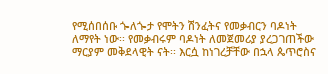የሚሰበሰቡ ጐለጐታ የሞትን ሽንፈትና የመቃብርን ባዶነት ለማየት ነው፡፡ የመቃብሩም ባዶነት ለመጀመሪያ ያረጋገጠችው ማርያም መቅደላዊት ናት፡፡ እርሷ ከነገረቻቸው በኋላ ጴጥሮስና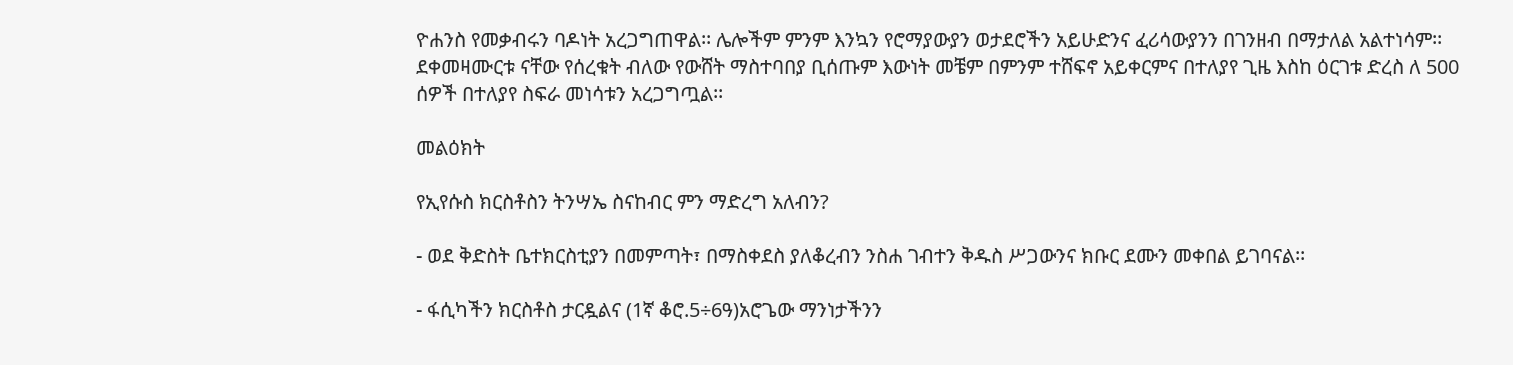ዮሐንስ የመቃብሩን ባዶነት አረጋግጠዋል፡፡ ሌሎችም ምንም እንኳን የሮማያውያን ወታደሮችን አይሁድንና ፈሪሳውያንን በገንዘብ በማታለል አልተነሳም፡፡ ደቀመዛሙርቱ ናቸው የሰረቁት ብለው የውሸት ማስተባበያ ቢሰጡም እውነት መቼም በምንም ተሸፍኖ አይቀርምና በተለያየ ጊዜ እስከ ዕርገቱ ድረስ ለ 500 ሰዎች በተለያየ ስፍራ መነሳቱን አረጋግጧል፡፡

መልዕክት

የኢየሱስ ክርስቶስን ትንሣኤ ስናከብር ምን ማድረግ አለብን?

- ወደ ቅድስት ቤተክርስቲያን በመምጣት፣ በማስቀደስ ያለቆረብን ንስሐ ገብተን ቅዱስ ሥጋውንና ክቡር ደሙን መቀበል ይገባናል፡፡

- ፋሲካችን ክርስቶስ ታርዷልና (1ኛ ቆሮ.5÷6ዓ)አሮጌው ማንነታችንን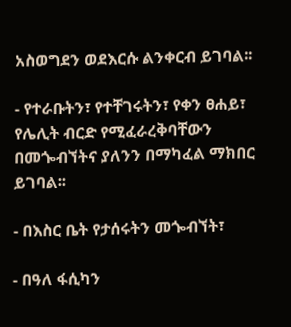አስወግደን ወደእርሱ ልንቀርብ ይገባል፡፡

- የተራቡትን፣ የተቸገሩትን፣ የቀን ፀሐይ፣ የሌሊት ብርድ የሚፈራረቅባቸውን በመጐብኘትና ያለንን በማካፈል ማክበር ይገባል፡፡

- በእስር ቤት የታሰሩትን መጐብኘት፣

- በዓለ ፋሲካን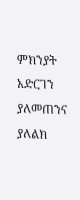ምክንያት አድርገን ያለመጠንና ያለልክ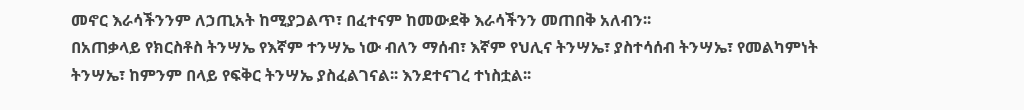መኖር እራሳችንንም ለኃጢአት ከሚያጋልጥ፣ በፈተናም ከመውደቅ እራሳችንን መጠበቅ አለብን፡፡
በአጠቃላይ የክርስቶስ ትንሣኤ የእኛም ተንሣኤ ነው ብለን ማሰብ፣ እኛም የህሊና ትንሣኤ፣ ያስተሳሰብ ትንሣኤ፣ የመልካምነት ትንሣኤ፣ ከምንም በላይ የፍቅር ትንሣኤ ያስፈልገናል፡፡ እንደተናገረ ተነስቷል፡፡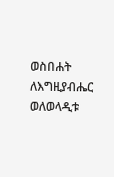ወስበሐት ለእግዚያብሔር
ወለወላዲቱ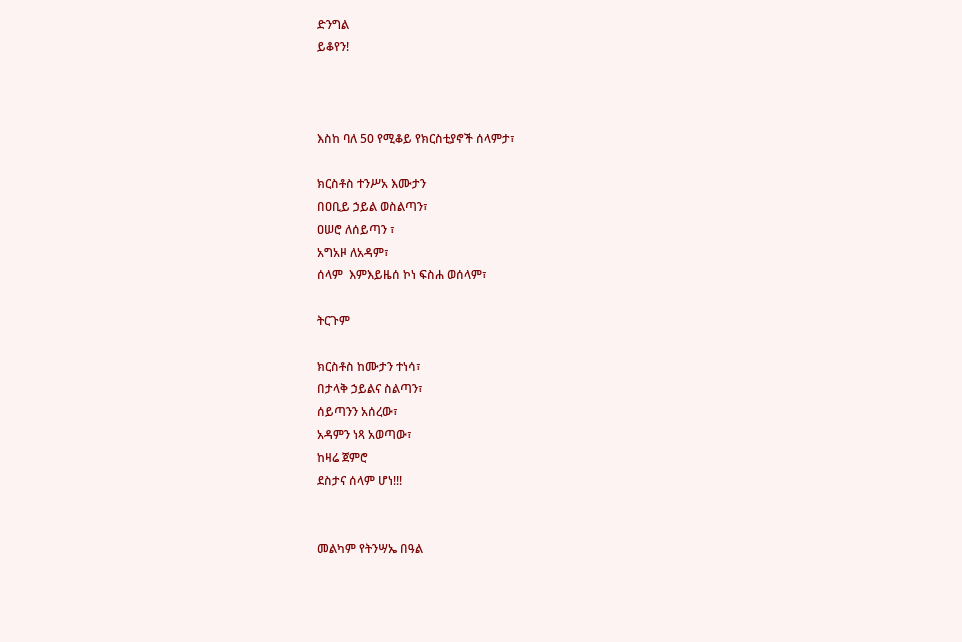ድንግል
ይቆየን!



እስከ ባለ 50 የሚቆይ የክርስቲያኖች ሰላምታ፣

ክርስቶስ ተንሥአ እሙታን
በዐቢይ ኃይል ወስልጣን፣
ዐሠሮ ለሰይጣን ፣
አግአዞ ለአዳም፣
ሰላም  እምእይዜሰ ኮነ ፍስሐ ወሰላም፣

ትርጉም

ክርስቶስ ከሙታን ተነሳ፣
በታላቅ ኃይልና ስልጣን፣
ሰይጣንን አሰረው፣
አዳምን ነጻ አወጣው፣
ከዛሬ ጀምሮ
ደስታና ሰላም ሆነ!!!


መልካም የትንሣኤ በዓል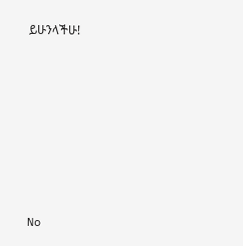ይሁንላችሁ!







No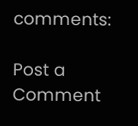comments:

Post a Comment